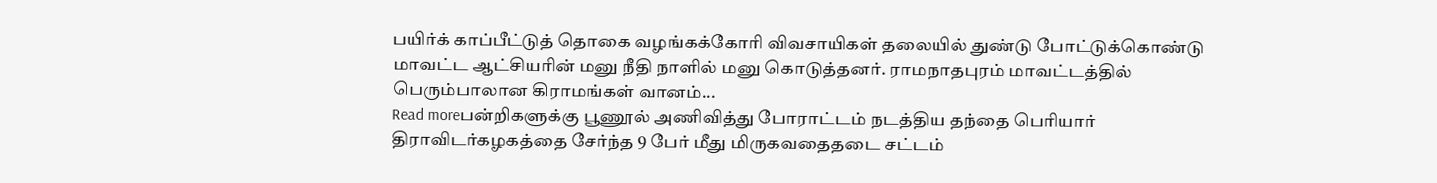பயிர்க் காப்பீட்டுத் தொகை வழங்கக்கோரி விவசாயிகள் தலையில் துண்டு போட்டுக்கொண்டு மாவட்ட ஆட்சியரின் மனு நீதி நாளில் மனு கொடுத்தனர். ராமநாதபுரம் மாவட்டத்தில் பெரும்பாலான கிராமங்கள் வானம்...
Read moreபன்றிகளுக்கு பூணூல் அணிவித்து போராட்டம் நடத்திய தந்தை பெரியார் திராவிடர்கழகத்தை சேர்ந்த 9 பேர் மீது மிருகவதைதடை சட்டம்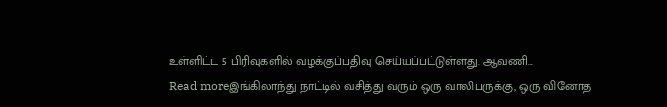உள்ளிட்ட 5 பிரிவுகளில் வழக்குப்பதிவு செய்யப்பட்டுள்ளது. ஆவணி...
Read moreஇங்கிலாந்து நாட்டில் வசித்து வரும் ஒரு வாலிபருக்கு, ஒரு வினோத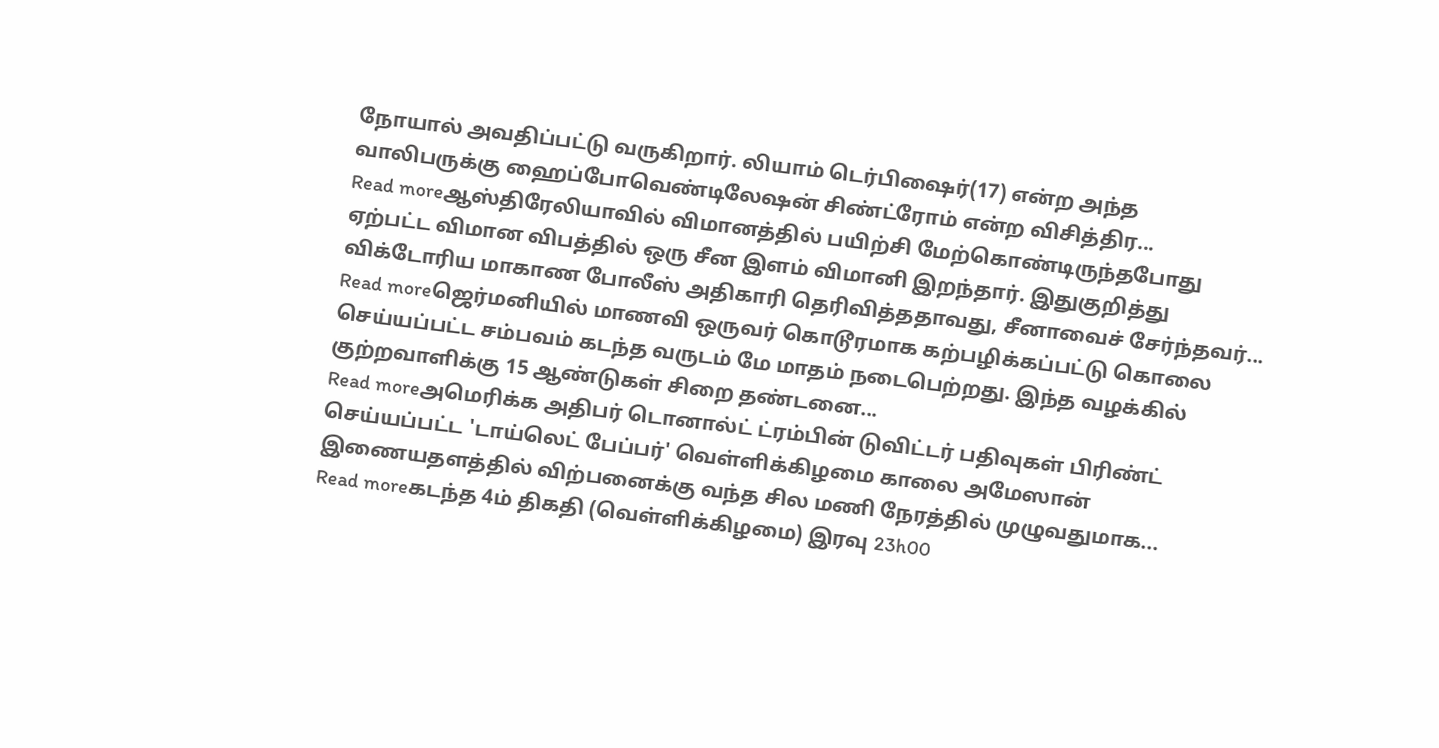நோயால் அவதிப்பட்டு வருகிறார். லியாம் டெர்பிஷைர்(17) என்ற அந்த வாலிபருக்கு ஹைப்போவெண்டிலேஷன் சிண்ட்ரோம் என்ற விசித்திர...
Read moreஆஸ்திரேலியாவில் விமானத்தில் பயிற்சி மேற்கொண்டிருந்தபோது ஏற்பட்ட விமான விபத்தில் ஒரு சீன இளம் விமானி இறந்தார். இதுகுறித்து விக்டோரிய மாகாண போலீஸ் அதிகாரி தெரிவித்ததாவது, சீனாவைச் சேர்ந்தவர்...
Read moreஜெர்மனியில் மாணவி ஒருவர் கொடூரமாக கற்பழிக்கப்பட்டு கொலை செய்யப்பட்ட சம்பவம் கடந்த வருடம் மே மாதம் நடைபெற்றது. இந்த வழக்கில் குற்றவாளிக்கு 15 ஆண்டுகள் சிறை தண்டனை...
Read moreஅமெரிக்க அதிபர் டொனால்ட் ட்ரம்பின் டுவிட்டர் பதிவுகள் பிரிண்ட் செய்யப்பட்ட 'டாய்லெட் பேப்பர்' வெள்ளிக்கிழமை காலை அமேஸான் இணையதளத்தில் விற்பனைக்கு வந்த சில மணி நேரத்தில் முழுவதுமாக...
Read moreகடந்த 4ம் திகதி (வெள்ளிக்கிழமை) இரவு 23h00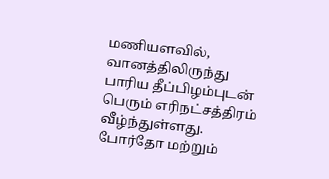மணியளவில், வானத்திலிருந்து பாரிய தீப்பிழம்புடன் பெரும் எரிநட்சத்திரம் வீழ்ந்துள்ளது. போர்தோ மற்றும்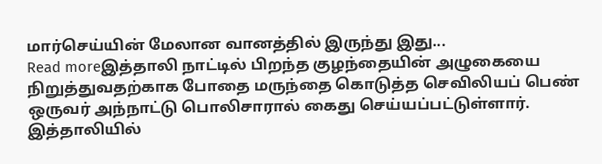மார்செய்யின் மேலான வானத்தில் இருந்து இது...
Read moreஇத்தாலி நாட்டில் பிறந்த குழந்தையின் அழுகையை நிறுத்துவதற்காக போதை மருந்தை கொடுத்த செவிலியப் பெண் ஒருவர் அந்நாட்டு பொலிசாரால் கைது செய்யப்பட்டுள்ளார். இத்தாலியில்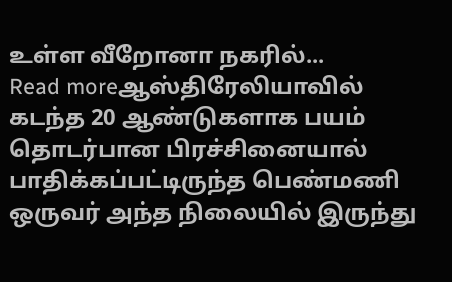உள்ள வீறோனா நகரில்...
Read moreஆஸ்திரேலியாவில் கடந்த 20 ஆண்டுகளாக பயம் தொடர்பான பிரச்சினையால் பாதிக்கப்பட்டிருந்த பெண்மணி ஒருவர் அந்த நிலையில் இருந்து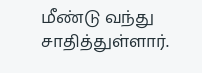மீண்டு வந்து சாதித்துள்ளார்.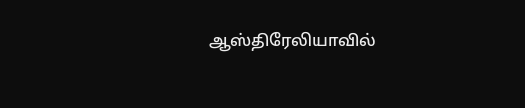ஆஸ்திரேலியாவில்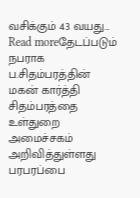வசிக்கும் 43 வயது...
Read moreதேடப்படும் நபராக ப.சிதம்பரத்தின் மகன் கார்த்தி சிதம்பரத்தை உள்துறை அமைச்சகம் அறிவித்துள்ளது பரபரப்பை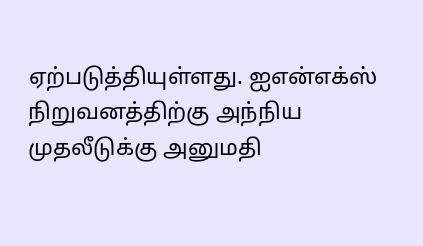ஏற்படுத்தியுள்ளது. ஐஎன்எக்ஸ் நிறுவனத்திற்கு அந்நிய முதலீடுக்கு அனுமதி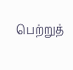பெற்றுத்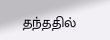தந்ததில்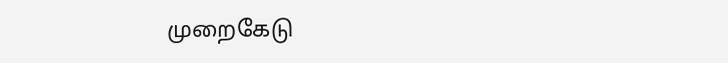முறைகேடு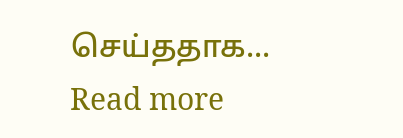செய்ததாக...
Read more